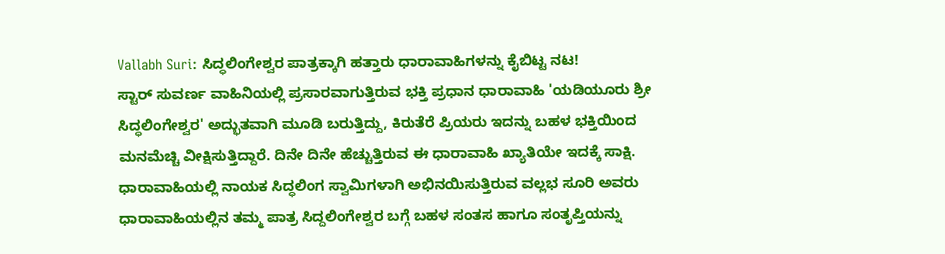Vallabh Suri: ಸಿದ್ಧಲಿಂಗೇಶ್ವರ ಪಾತ್ರಕ್ಕಾಗಿ ಹತ್ತಾರು ಧಾರಾವಾಹಿಗಳನ್ನು ಕೈಬಿಟ್ಟ ನಟ!
ಸ್ಟಾರ್ ಸುವರ್ಣ ವಾಹಿನಿಯಲ್ಲಿ ಪ್ರಸಾರವಾಗುತ್ತಿರುವ ಭಕ್ತಿ ಪ್ರಧಾನ ಧಾರಾವಾಹಿ 'ಯಡಿಯೂರು ಶ್ರೀ ಸಿದ್ಧಲಿಂಗೇಶ್ವರ' ಅದ್ಭುತವಾಗಿ ಮೂಡಿ ಬರುತ್ತಿದ್ದು, ಕಿರುತೆರೆ ಪ್ರಿಯರು ಇದನ್ನು ಬಹಳ ಭಕ್ತಿಯಿಂದ ಮನಮೆಚ್ಚಿ ವೀಕ್ಷಿಸುತ್ತಿದ್ದಾರೆ. ದಿನೇ ದಿನೇ ಹೆಚ್ಚುತ್ತಿರುವ ಈ ಧಾರಾವಾಹಿ ಖ್ಯಾತಿಯೇ ಇದಕ್ಕೆ ಸಾಕ್ಷಿ. ಧಾರಾವಾಹಿಯಲ್ಲಿ ನಾಯಕ ಸಿದ್ಧಲಿಂಗ ಸ್ವಾಮಿಗಳಾಗಿ ಅಭಿನಯಿಸುತ್ತಿರುವ ವಲ್ಲಭ ಸೂರಿ ಅವರು ಧಾರಾವಾಹಿಯಲ್ಲಿನ ತಮ್ಮ ಪಾತ್ರ ಸಿದ್ದಲಿಂಗೇಶ್ವರ ಬಗ್ಗೆ ಬಹಳ ಸಂತಸ ಹಾಗೂ ಸಂತೃಪ್ತಿಯನ್ನು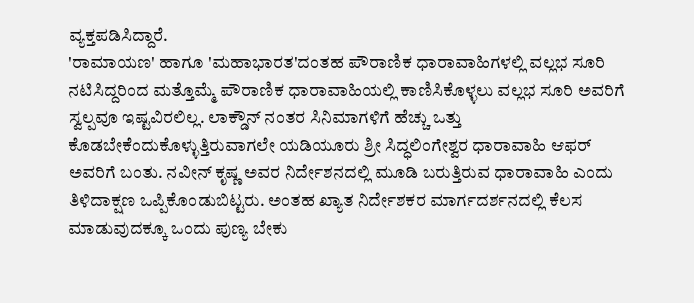ವ್ಯಕ್ತಪಡಿಸಿದ್ದಾರೆ.
'ರಾಮಾಯಣ' ಹಾಗೂ 'ಮಹಾಭಾರತ'ದಂತಹ ಪೌರಾಣಿಕ ಧಾರಾವಾಹಿಗಳಲ್ಲಿ ವಲ್ಲಭ ಸೂರಿ ನಟಿಸಿದ್ದರಿಂದ ಮತ್ತೊಮ್ಮೆ ಪೌರಾಣಿಕ ಧಾರಾವಾಹಿಯಲ್ಲಿ ಕಾಣಿಸಿಕೊಳ್ಳಲು ವಲ್ಲಭ ಸೂರಿ ಅವರಿಗೆ ಸ್ವಲ್ಪವೂ ಇಷ್ಟವಿರಲಿಲ್ಲ. ಲಾಕ್ಡೌನ್ ನಂತರ ಸಿನಿಮಾಗಳಿಗೆ ಹೆಚ್ಚು ಒತ್ತು ಕೊಡಬೇಕೆಂದುಕೊಳ್ಳುತ್ತಿರುವಾಗಲೇ ಯಡಿಯೂರು ಶ್ರೀ ಸಿದ್ಧಲಿಂಗೇಶ್ವರ ಧಾರಾವಾಹಿ ಆಫರ್ ಅವರಿಗೆ ಬಂತು. ನವೀನ್ ಕೃಷ್ಣ ಅವರ ನಿರ್ದೇಶನದಲ್ಲಿ ಮೂಡಿ ಬರುತ್ತಿರುವ ಧಾರಾವಾಹಿ ಎಂದು ತಿಳಿದಾಕ್ಷಣ ಒಪ್ಪಿಕೊಂಡುಬಿಟ್ಟರು. ಅಂತಹ ಖ್ಯಾತ ನಿರ್ದೇಶಕರ ಮಾರ್ಗದರ್ಶನದಲ್ಲಿ ಕೆಲಸ ಮಾಡುವುದಕ್ಕೂ ಒಂದು ಪುಣ್ಯ ಬೇಕು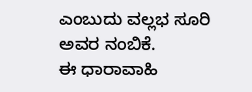ಎಂಬುದು ವಲ್ಲಭ ಸೂರಿ ಅವರ ನಂಬಿಕೆ.
ಈ ಧಾರಾವಾಹಿ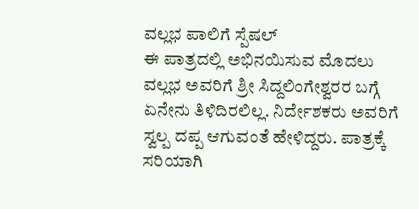ವಲ್ಲಭ ಪಾಲಿಗೆ ಸ್ಪೆಷಲ್
ಈ ಪಾತ್ರದಲ್ಲಿ ಅಭಿನಯಿಸುವ ಮೊದಲು ವಲ್ಲಭ ಅವರಿಗೆ ಶ್ರೀ ಸಿದ್ದಲಿಂಗೇಶ್ವರರ ಬಗ್ಗೆ ಏನೇನು ತಿಳಿದಿರಲಿಲ್ಲ. ನಿರ್ದೇಶಕರು ಅವರಿಗೆ ಸ್ವಲ್ಪ ದಪ್ಪ ಆಗುವಂತೆ ಹೇಳಿದ್ದರು. ಪಾತ್ರಕ್ಕೆ ಸರಿಯಾಗಿ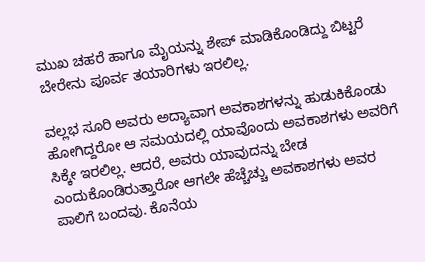ಮುಖ ಚಹರೆ ಹಾಗೂ ಮೈಯನ್ನು ಶೇಪ್ ಮಾಡಿಕೊಂಡಿದ್ದು ಬಿಟ್ಟರೆ ಬೇರೇನು ಪೂರ್ವ ತಯಾರಿಗಳು ಇರಲಿಲ್ಲ.

ವಲ್ಲಭ ಸೂರಿ ಅವರು ಅದ್ಯಾವಾಗ ಅವಕಾಶಗಳನ್ನು ಹುಡುಕಿಕೊಂಡು ಹೋಗಿದ್ದರೋ ಆ ಸಮಯದಲ್ಲಿ ಯಾವೊಂದು ಅವಕಾಶಗಳು ಅವರಿಗೆ ಸಿಕ್ಕೇ ಇರಲಿಲ್ಲ. ಆದರೆ, ಅವರು ಯಾವುದನ್ನು ಬೇಡ ಎಂದುಕೊಂಡಿರುತ್ತಾರೋ ಆಗಲೇ ಹೆಚ್ಚೆಚ್ಚು ಅವಕಾಶಗಳು ಅವರ ಪಾಲಿಗೆ ಬಂದವು. ಕೊನೆಯ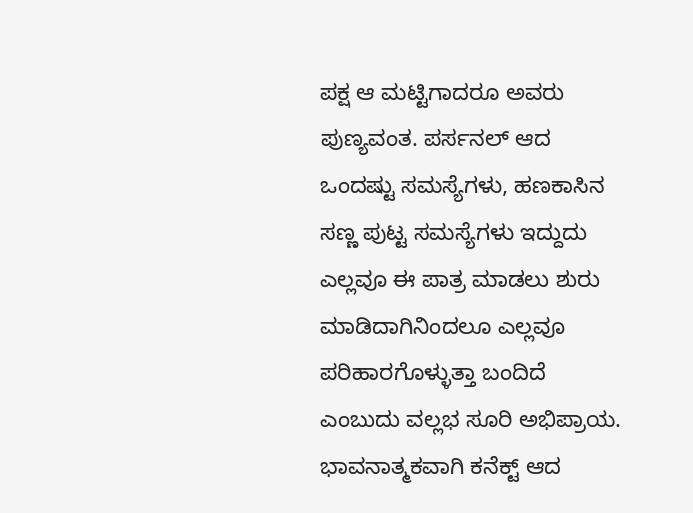ಪಕ್ಷ ಆ ಮಟ್ಟಿಗಾದರೂ ಅವರು ಪುಣ್ಯವಂತ. ಪರ್ಸನಲ್ ಆದ ಒಂದಷ್ಟು ಸಮಸ್ಯೆಗಳು, ಹಣಕಾಸಿನ ಸಣ್ಣ ಪುಟ್ಟ ಸಮಸ್ಯೆಗಳು ಇದ್ದುದು ಎಲ್ಲವೂ ಈ ಪಾತ್ರ ಮಾಡಲು ಶುರು ಮಾಡಿದಾಗಿನಿಂದಲೂ ಎಲ್ಲವೂ ಪರಿಹಾರಗೊಳ್ಳುತ್ತಾ ಬಂದಿದೆ ಎಂಬುದು ವಲ್ಲಭ ಸೂರಿ ಅಭಿಪ್ರಾಯ.
ಭಾವನಾತ್ಮಕವಾಗಿ ಕನೆಕ್ಟ್ ಆದ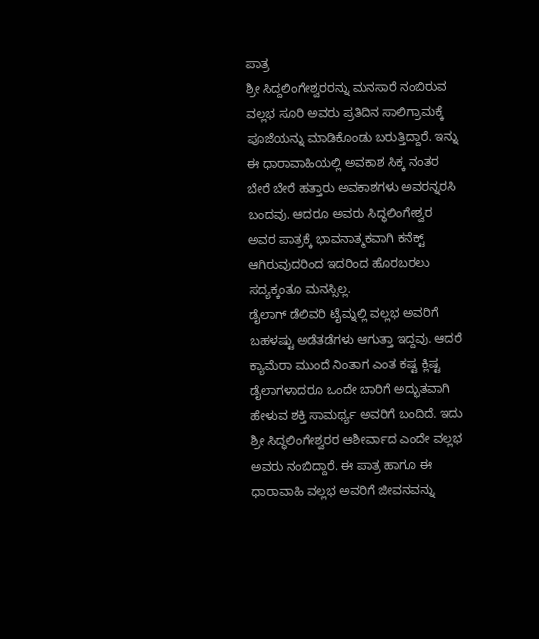ಪಾತ್ರ
ಶ್ರೀ ಸಿದ್ದಲಿಂಗೇಶ್ವರರನ್ನು ಮನಸಾರೆ ನಂಬಿರುವ ವಲ್ಲಭ ಸೂರಿ ಅವರು ಪ್ರತಿದಿನ ಸಾಲಿಗ್ರಾಮಕ್ಕೆ ಪೂಜೆಯನ್ನು ಮಾಡಿಕೊಂಡು ಬರುತ್ತಿದ್ದಾರೆ. ಇನ್ನು ಈ ಧಾರಾವಾಹಿಯಲ್ಲಿ ಅವಕಾಶ ಸಿಕ್ಕ ನಂತರ ಬೇರೆ ಬೇರೆ ಹತ್ತಾರು ಅವಕಾಶಗಳು ಅವರನ್ನರಸಿ ಬಂದವು. ಆದರೂ ಅವರು ಸಿದ್ಧಲಿಂಗೇಶ್ವರ ಅವರ ಪಾತ್ರಕ್ಕೆ ಭಾವನಾತ್ಮಕವಾಗಿ ಕನೆಕ್ಟ್ ಆಗಿರುವುದರಿಂದ ಇದರಿಂದ ಹೊರಬರಲು ಸದ್ಯಕ್ಕಂತೂ ಮನಸ್ಸಿಲ್ಲ.
ಡೈಲಾಗ್ ಡೆಲಿವರಿ ಟೈಮ್ನಲ್ಲಿ ವಲ್ಲಭ ಅವರಿಗೆ ಬಹಳಷ್ಟು ಅಡೆತಡೆಗಳು ಆಗುತ್ತಾ ಇದ್ದವು. ಆದರೆ ಕ್ಯಾಮೆರಾ ಮುಂದೆ ನಿಂತಾಗ ಎಂತ ಕಷ್ಟ ಕ್ಲಿಷ್ಟ ಡೈಲಾಗಳಾದರೂ ಒಂದೇ ಬಾರಿಗೆ ಅದ್ಭುತವಾಗಿ ಹೇಳುವ ಶಕ್ತಿ ಸಾಮರ್ಥ್ಯ ಅವರಿಗೆ ಬಂದಿದೆ. ಇದು ಶ್ರೀ ಸಿದ್ಧಲಿಂಗೇಶ್ವರರ ಆಶೀರ್ವಾದ ಎಂದೇ ವಲ್ಲಭ ಅವರು ನಂಬಿದ್ದಾರೆ. ಈ ಪಾತ್ರ ಹಾಗೂ ಈ ಧಾರಾವಾಹಿ ವಲ್ಲಭ ಅವರಿಗೆ ಜೀವನವನ್ನು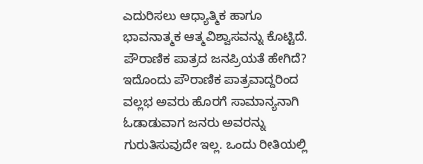ಎದುರಿಸಲು ಆಧ್ಯಾತ್ಮಿಕ ಹಾಗೂ ಭಾವನಾತ್ಮಕ ಆತ್ಮವಿಶ್ವಾಸವನ್ನು ಕೊಟ್ಟಿದೆ.
ಪೌರಾಣಿಕ ಪಾತ್ರದ ಜನಪ್ರಿಯತೆ ಹೇಗಿದೆ?
ಇದೊಂದು ಪೌರಾಣಿಕ ಪಾತ್ರವಾದ್ದರಿಂದ ವಲ್ಲಭ ಅವರು ಹೊರಗೆ ಸಾಮಾನ್ಯನಾಗಿ ಓಡಾಡುವಾಗ ಜನರು ಅವರನ್ನು ಗುರುತಿಸುವುದೇ ಇಲ್ಲ. ಒಂದು ರೀತಿಯಲ್ಲಿ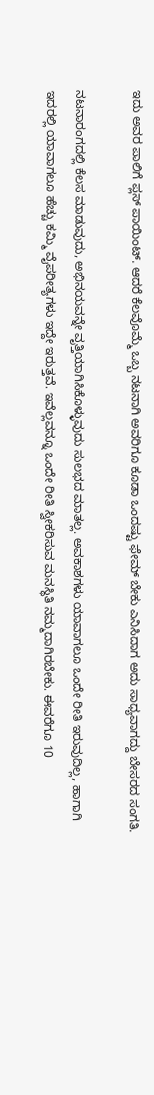ಇದು ಅವರ ಪಾಲಿಗೆ ಪ್ಲಸ್ ಪಾಯಿಂಟ್. ಆದರೆ ಕೆಲವೊಮ್ಮೆ ಒಬ್ಬ ನಟನಾಗಿ ಅವರಿಗೂ ಕೂಡಾ ಒಂದಷ್ಟು ಫೇಮ್ ಬೇಕು ಎನಿಸಿದಾಗ ಅದು ಸಾಧ್ಯವಾಗದ್ದು ಬೇಸರದ ಸಂಗತಿ.

ನಟನಾರಂಗದಲ್ಲಿ ಕೆಲಸ ಮಾಡುವುದು, ಅಭಿನಯವನ್ನೇ ವೃತ್ತಿಯಾಗಿಸಿಕೊಳ್ಳುವುದು ಸುಲಭದ ಮಾತಲ್ಲ. ಅವಕಾಶಗಳು ಯಾವಾಗಲೂ ಒಂದೇ ರೀತಿ ಇರುವುದಿಲ್ಲ, ಹಾಗಾಗಿ ಇದರಲ್ಲಿ ಯಾವಾಗಲೂ ಹೆಚ್ಚು ಕಮ್ಮಿ ವೈಪರೀತ್ಯಗಳು ಇದ್ದೇ ಇರುತ್ತವೆ. ಇವೆಲ್ಲವನ್ನೂ ಒಂದೇ ರೀತಿ ಸ್ವೀಕರಿಸುವ ಮನಸ್ಥಿತಿ ನಮ್ಮದಾಗಿರಬೇಕು. ಈವರೆಗೂ 10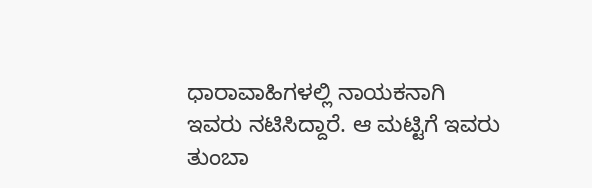ಧಾರಾವಾಹಿಗಳಲ್ಲಿ ನಾಯಕನಾಗಿ ಇವರು ನಟಿಸಿದ್ದಾರೆ. ಆ ಮಟ್ಟಿಗೆ ಇವರು ತುಂಬಾ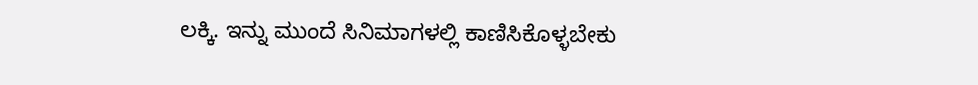ಲಕ್ಕಿ. ಇನ್ನು ಮುಂದೆ ಸಿನಿಮಾಗಳಲ್ಲಿ ಕಾಣಿಸಿಕೊಳ್ಳಬೇಕು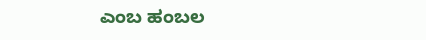ಎಂಬ ಹಂಬಲ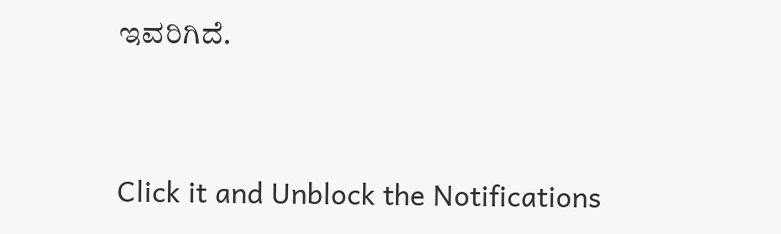ಇವರಿಗಿದೆ.


Click it and Unblock the Notifications